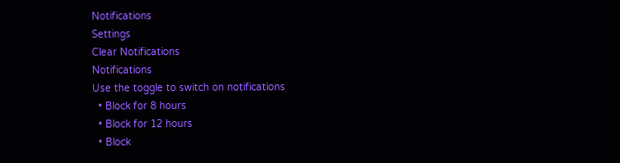Notifications
Settings
Clear Notifications
Notifications
Use the toggle to switch on notifications
  • Block for 8 hours
  • Block for 12 hours
  • Block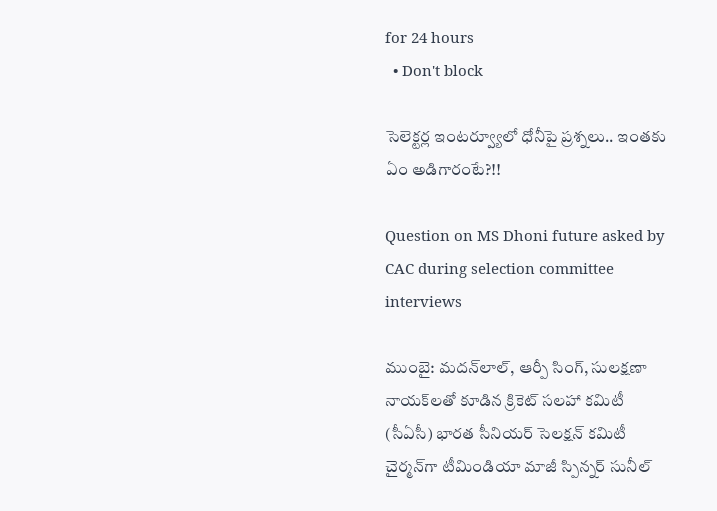for 24 hours
  • Don't block

సెలెక్టర్ల ఇంటర్వ్యూలో ధోనీపై ప్రశ్నలు.. ఇంతకు ఏం అడిగారంటే?!!

Question on MS Dhoni future asked by CAC during selection committee interviews

ముంబై: మదన్‌లాల్, ఆర్పీ సింగ్, సులక్షణా నాయక్‌లతో కూడిన క్రికెట్‌ సలహా కమిటీ (సీఏసీ) భారత సీనియర్‌ సెలక్షన్‌ కమిటీ చైర్మన్‌గా టీమిండియా మాజీ స్పిన్నర్‌ సునీల్‌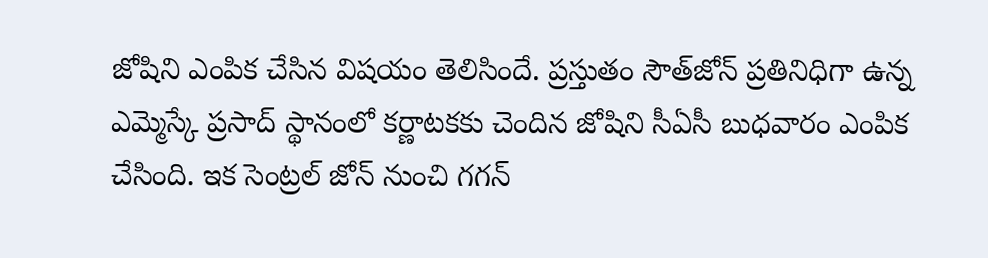జోషిని ఎంపిక చేసిన విషయం తెలిసిందే. ప్రస్తుతం సౌత్‌జోన్‌ ప్రతినిధిగా ఉన్న ఎమ్మెస్కే ప్రసాద్‌ స్థానంలో కర్ణాటకకు చెందిన జోషిని సీఏసీ బుధవారం ఎంపిక చేసింది. ఇక సెంట్రల్‌ జోన్‌ నుంచి గగన్‌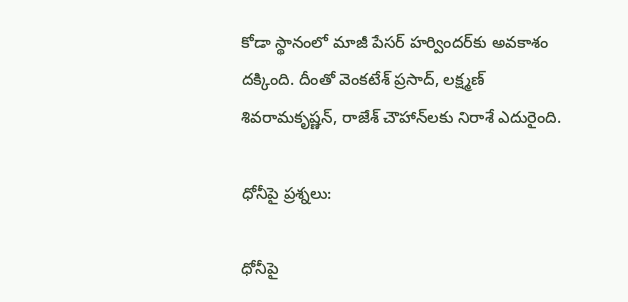కోడా స్థానంలో మాజీ పేసర్‌ హర్విందర్‌కు అవకాశం దక్కింది. దీంతో వెంకటేశ్‌ ప్రసాద్, లక్ష్మణ్‌ శివరామకృష్ణన్, రాజేశ్‌ చౌహాన్‌లకు నిరాశే ఎదురైంది.

ధోనీపై ప్రశ్నలు:

ధోనీపై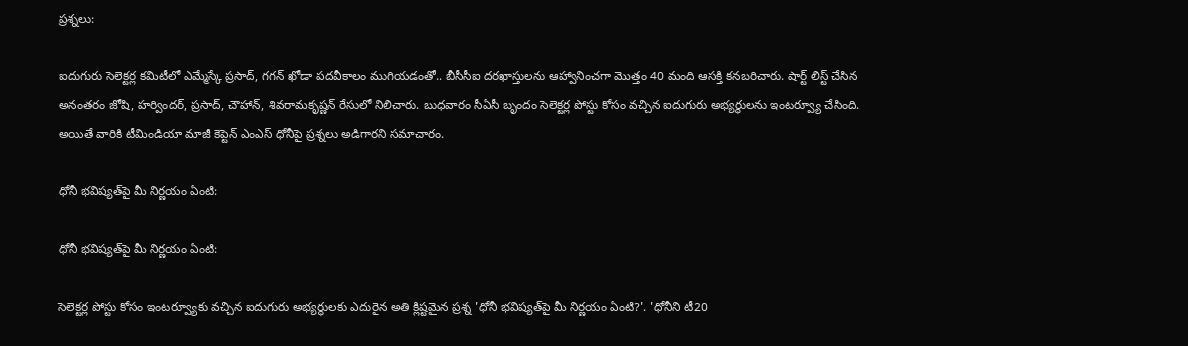ప్రశ్నలు:

ఐదుగురు సెలెక్టర్ల కమిటీలో ఎమ్మేస్కే ప్రసాద్, గగన్‌ ఖోడా పదవీకాలం ముగియడంతో.. బీసీసీఐ దరఖాస్తులను ఆహ్వానించగా మొత్తం 40 మంది ఆసక్తి కనబరిచారు. షార్ట్ లిస్ట్ చేసిన అనంతరం జోషి, హర్విందర్‌, ప్రసాద్‌, చౌహాన్‌, శివరామకృష్ణన్‌ రేసులో నిలిచారు. బుధవారం సీఏసీ బృందం సెలెక్టర్ల పోస్టు కోసం వచ్చిన ఐదుగురు అభ్యర్థులను ఇంటర్వ్యూ చేసింది. అయితే వారికి టీమిండియా మాజీ కెప్టెన్ ఎంఎస్ ధోనీపై ప్రశ్నలు అడిగారని సమాచారం.

ధోనీ భవిష్యత్‌పై మీ నిర్ణయం ఏంటి:

ధోనీ భవిష్యత్‌పై మీ నిర్ణయం ఏంటి:

సెలెక్టర్ల పోస్టు కోసం ఇంటర్వ్యూకు వచ్చిన ఐదుగురు అభ్యర్థులకు ఎదురైన అతి క్లిష్టమైన ప్రశ్న 'ధోనీ భవిష్యత్‌పై మీ నిర్ణయం ఏంటి?'. 'ధోనీని టీ20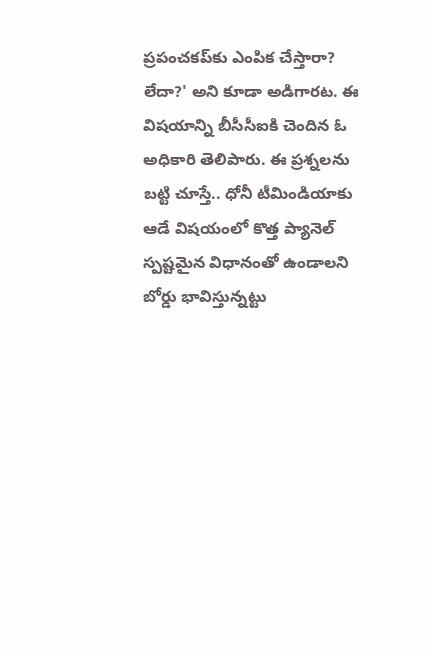ప్రపంచకప్‌కు ఎంపిక చేస్తారా? లేదా?' అని కూడా అడిగారట. ఈ విషయాన్ని బీసీసీఐకి చెందిన ఓ అధికారి తెలిపారు. ఈ ప్రశ్నలను బట్టి చూస్తే.. ధోనీ టీమిండియాకు ఆడే విషయంలో కొత్త ప్యానెల్‌ స్పష్టమైన విధానంతో ఉండాలని బోర్డు భావిస్తున్నట్టు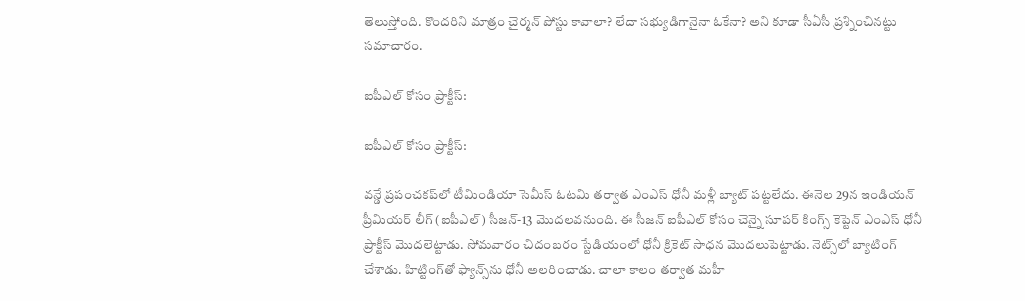తెలుస్తోంది. కొందరిని మాత్రం చైర్మన్‌ పోస్టు కావాలా? లేదా సభ్యుడిగానైనా ఓకేనా? అని కూడా సీఏసీ ప్రశ్నించినట్టు సమాచారం.

ఐపీఎల్‌ కోసం ప్రాక్టీస్‌:

ఐపీఎల్‌ కోసం ప్రాక్టీస్‌:

వన్డే ప్రపంచకప్‌లో టీమిండియా సెమీస్ ఓటమి తర్వాత ఎంఎస్ ధోనీ మళ్లీ బ్యాట్‌ పట్టలేదు. ఈనెల 29న ఇండియన్ ప్రీమియర్ లీగ్ (ఐపీఎల్‌) సీజన్-13 మొదలవనుంది. ఈ సీజన్‌ ఐపీఎల్‌ కోసం చెన్నై సూపర్‌ కింగ్స్‌ కెప్టెన్‌ ఎంఎస్ ధోనీ ప్రాక్టీస్‌ మొదలెట్టాడు. సోమవారం చిదంబరం స్టేడియంలో ధోనీ క్రికెట్‌ సాధన మొదలుపెట్టాడు. నెట్స్‌లో బ్యాటింగ్‌ చేశాడు. హిట్టింగ్‌తో ఫ్యాన్స్‌ను ధోనీ అలరించాడు. చాలా కాలం తర్వాత మహీ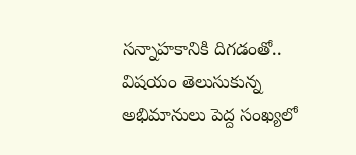సన్నాహకానికి దిగడంతో.. విషయం తెలుసుకున్న అభిమానులు పెద్ద సంఖ్యలో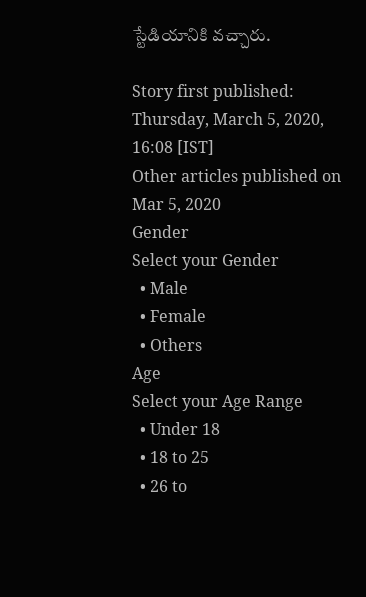స్టేడియానికి వచ్చారు.

Story first published: Thursday, March 5, 2020, 16:08 [IST]
Other articles published on Mar 5, 2020
Gender
Select your Gender
  • Male
  • Female
  • Others
Age
Select your Age Range
  • Under 18
  • 18 to 25
  • 26 to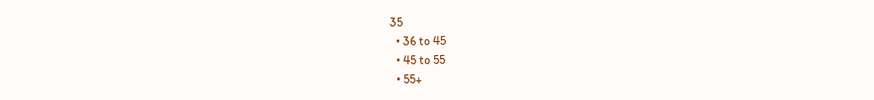35
  • 36 to 45
  • 45 to 55
  • 55+